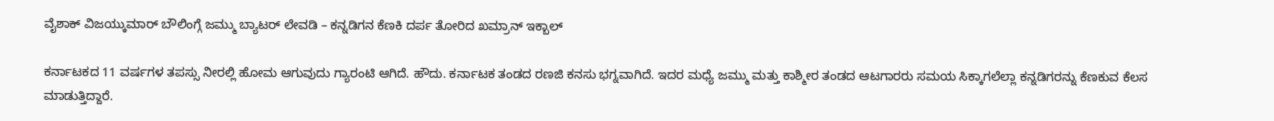ವೈಶಾಕ್ ವಿಜಯ್ಕುಮಾರ್ ಬೌಲಿಂಗ್ಗೆ ಜಮ್ಮು ಬ್ಯಾಟರ್ ಲೇವಡಿ – ಕನ್ನಡಿಗನ ಕೆಣಕಿ ದರ್ಪ ತೋರಿದ ಖಮ್ರಾನ್ ಇಕ್ಬಾಲ್

ಕರ್ನಾಟಕದ 11 ವರ್ಷಗಳ ತಪಸ್ಸು ನೀರಲ್ಲಿ ಹೋಮ ಆಗುವುದು ಗ್ಯಾರಂಟಿ ಆಗಿದೆ. ಹೌದು. ಕರ್ನಾಟಕ ತಂಡದ ರಣಜಿ ಕನಸು ಭಗ್ನವಾಗಿದೆ. ಇದರ ಮಧ್ಯೆ ಜಮ್ಮು ಮತ್ತು ಕಾಶ್ಮೀರ ತಂಡದ ಆಟಗಾರರು ಸಮಯ ಸಿಕ್ಕಾಗಲೆಲ್ಲಾ ಕನ್ನಡಿಗರನ್ನು ಕೆಣಕುವ ಕೆಲಸ ಮಾಡುತ್ತಿದ್ದಾರೆ.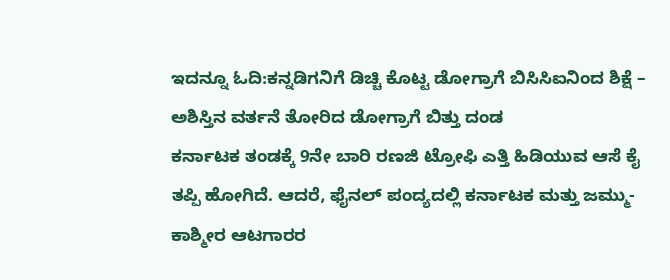ಇದನ್ನೂ ಓದಿ:ಕನ್ನಡಿಗನಿಗೆ ಡಿಚ್ಚಿ ಕೊಟ್ಟ ಡೋಗ್ರಾಗೆ ಬಿಸಿಸಿಐನಿಂದ ಶಿಕ್ಷೆ – ಅಶಿಸ್ತಿನ ವರ್ತನೆ ತೋರಿದ ಡೋಗ್ರಾಗೆ ಬಿತ್ತು ದಂಡ
ಕರ್ನಾಟಕ ತಂಡಕ್ಕೆ 9ನೇ ಬಾರಿ ರಣಜಿ ಟ್ರೋಫಿ ಎತ್ತಿ ಹಿಡಿಯುವ ಆಸೆ ಕೈ ತಪ್ಪಿ ಹೋಗಿದೆ. ಆದರೆ, ಫೈನಲ್ ಪಂದ್ಯದಲ್ಲಿ ಕರ್ನಾಟಕ ಮತ್ತು ಜಮ್ಮು-ಕಾಶ್ಮೀರ ಆಟಗಾರರ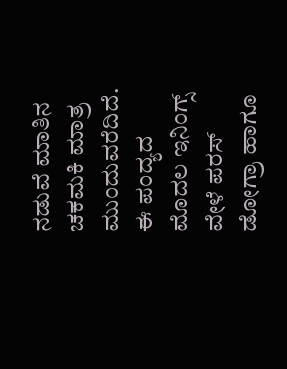ನಡುವೆ ಮಾತಿನ ಚಕಮಕಿ ಮಾತ್ರ ಮುಂದುವರೆದಿದೆ. ಈ ಪಂದ್ಯದ ಮೊದಲ ಇನಿಂಗ್ಸ್ ವೇಳೆ ಪರಸ್ ಡೋಗ್ರಾ ಹಾಗೂ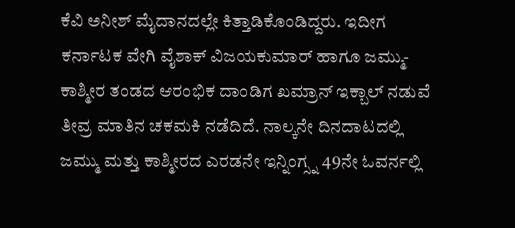ಕೆವಿ ಅನೀಶ್ ಮೈದಾನದಲ್ಲೇ ಕಿತ್ತಾಡಿಕೊಂಡಿದ್ದರು. ಇದೀಗ ಕರ್ನಾಟಕ ವೇಗಿ ವೈಶಾಕ್ ವಿಜಯಕುಮಾರ್ ಹಾಗೂ ಜಮ್ಮು-ಕಾಶ್ಮೀರ ತಂಡದ ಆರಂಭಿಕ ದಾಂಡಿಗ ಖಮ್ರಾನ್ ಇಕ್ಬಾಲ್ ನಡುವೆ ತೀವ್ರ ಮಾತಿನ ಚಕಮಕಿ ನಡೆದಿದೆ. ನಾಲ್ಕನೇ ದಿನದಾಟದಲ್ಲಿ ಜಮ್ಮು ಮತ್ತು ಕಾಶ್ಮೀರದ ಎರಡನೇ ಇನ್ನಿಂಗ್ಸ್ನ 49ನೇ ಓವರ್ನಲ್ಲಿ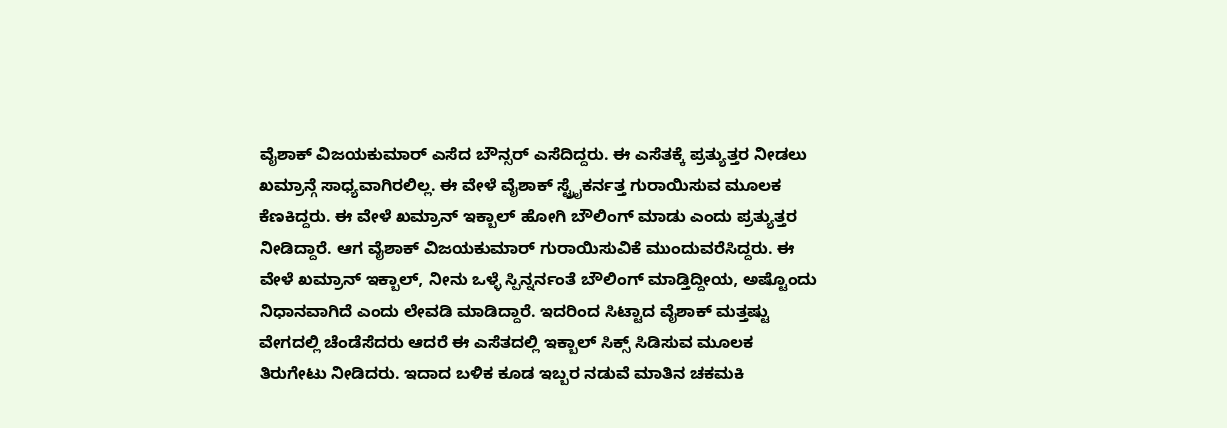ವೈಶಾಕ್ ವಿಜಯಕುಮಾರ್ ಎಸೆದ ಬೌನ್ಸರ್ ಎಸೆದಿದ್ದರು. ಈ ಎಸೆತಕ್ಕೆ ಪ್ರತ್ಯುತ್ತರ ನೀಡಲು ಖಮ್ರಾನ್ಗೆ ಸಾಧ್ಯವಾಗಿರಲಿಲ್ಲ. ಈ ವೇಳೆ ವೈಶಾಕ್ ಸ್ಟ್ರೈಕರ್ನತ್ತ ಗುರಾಯಿಸುವ ಮೂಲಕ ಕೆಣಕಿದ್ದರು. ಈ ವೇಳೆ ಖಮ್ರಾನ್ ಇಕ್ಬಾಲ್ ಹೋಗಿ ಬೌಲಿಂಗ್ ಮಾಡು ಎಂದು ಪ್ರತ್ಯುತ್ತರ ನೀಡಿದ್ದಾರೆ. ಆಗ ವೈಶಾಕ್ ವಿಜಯಕುಮಾರ್ ಗುರಾಯಿಸುವಿಕೆ ಮುಂದುವರೆಸಿದ್ದರು. ಈ ವೇಳೆ ಖಮ್ರಾನ್ ಇಕ್ಬಾಲ್, ನೀನು ಒಳ್ಳೆ ಸ್ಪಿನ್ನರ್ನಂತೆ ಬೌಲಿಂಗ್ ಮಾಡ್ತಿದ್ದೀಯ, ಅಷ್ಟೊಂದು ನಿಧಾನವಾಗಿದೆ ಎಂದು ಲೇವಡಿ ಮಾಡಿದ್ದಾರೆ. ಇದರಿಂದ ಸಿಟ್ಟಾದ ವೈಶಾಕ್ ಮತ್ತಷ್ಟು ವೇಗದಲ್ಲಿ ಚೆಂಡೆಸೆದರು ಆದರೆ ಈ ಎಸೆತದಲ್ಲಿ ಇಕ್ಬಾಲ್ ಸಿಕ್ಸ್ ಸಿಡಿಸುವ ಮೂಲಕ ತಿರುಗೇಟು ನೀಡಿದರು. ಇದಾದ ಬಳಿಕ ಕೂಡ ಇಬ್ಬರ ನಡುವೆ ಮಾತಿನ ಚಕಮಕಿ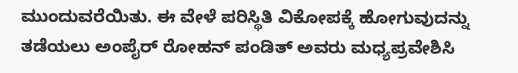ಮುಂದುವರೆಯಿತು. ಈ ವೇಳೆ ಪರಿಸ್ಥಿತಿ ವಿಕೋಪಕ್ಕೆ ಹೋಗುವುದನ್ನು ತಡೆಯಲು ಅಂಪೈರ್ ರೋಹನ್ ಪಂಡಿತ್ ಅವರು ಮಧ್ಯಪ್ರವೇಶಿಸಿ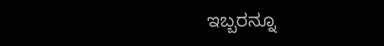ಇಬ್ಬರನ್ನೂ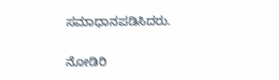ಸಮಾಧಾನಪಡಿಸಿದರು.

ನೋಡಿರಿ